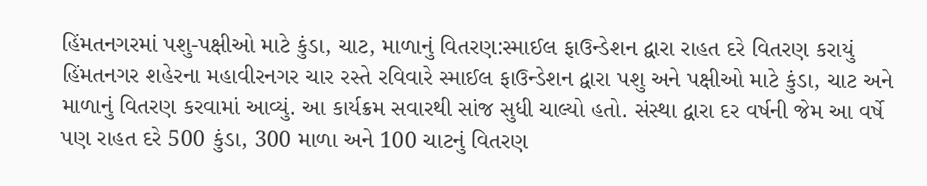હિંમતનગરમાં પશુ-પક્ષીઓ માટે કુંડા, ચાટ, માળાનું વિતરણ:સ્માઈલ ફાઉન્ડેશન દ્વારા રાહત દરે વિતરણ કરાયું
હિંમતનગર શહેરના મહાવીરનગર ચાર રસ્તે રવિવારે સ્માઈલ ફાઉન્ડેશન દ્વારા પશુ અને પક્ષીઓ માટે કુંડા, ચાટ અને માળાનું વિતરણ કરવામાં આવ્યું. આ કાર્યક્રમ સવારથી સાંજ સુધી ચાલ્યો હતો. સંસ્થા દ્વારા દર વર્ષની જેમ આ વર્ષે પણ રાહત દરે 500 કુંડા, 300 માળા અને 100 ચાટનું વિતરણ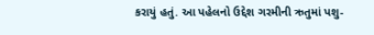કરાયું હતું. આ પહેલનો ઉદ્દેશ ગરમીની ઋતુમાં પશુ-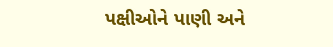પક્ષીઓને પાણી અને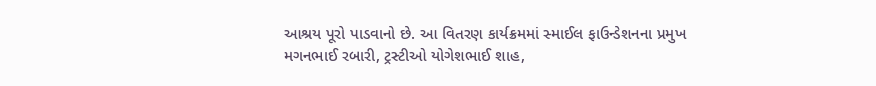આશ્રય પૂરો પાડવાનો છે. આ વિતરણ કાર્યક્રમમાં સ્માઈલ ફાઉન્ડેશનના પ્રમુખ મગનભાઈ રબારી, ટ્રસ્ટીઓ યોગેશભાઈ શાહ,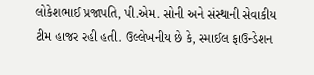લોકેશભાઈ પ્રજાપતિ, પી.એમ. સોની અને સંસ્થાની સેવાકીય ટીમ હાજર રહી હતી. ઉલ્લેખનીય છે કે, સ્માઈલ ફાઉન્ડેશન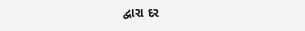દ્વારા દર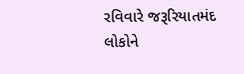રવિવારે જરૂરિયાતમંદ લોકોને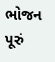ભોજન પૂરું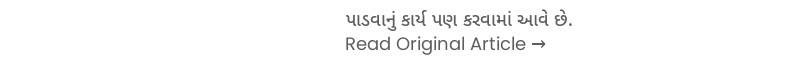પાડવાનું કાર્ય પણ કરવામાં આવે છે.
Read Original Article →